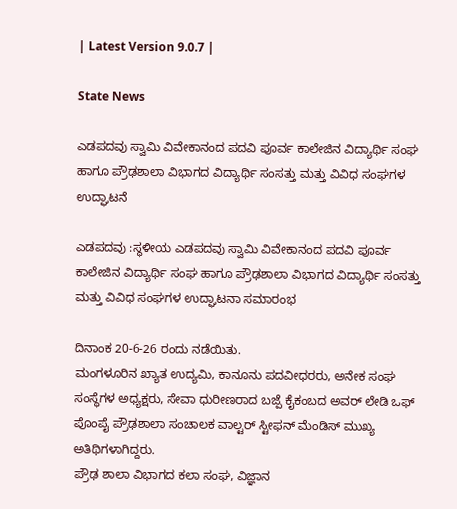| Latest Version 9.0.7 |

State News

ಎಡಪದವು ಸ್ವಾಮಿ ವಿವೇಕಾನಂದ ಪದವಿ ಪೂರ್ವ ಕಾಲೇಜಿನ ವಿದ್ಯಾರ್ಥಿ ಸಂಘ ಹಾಗೂ ಪ್ರೌಢಶಾಲಾ ವಿಭಾಗದ ವಿದ್ಯಾರ್ಥಿ ಸಂಸತ್ತು ಮತ್ತು ವಿವಿಧ ಸಂಘಗಳ ಉದ್ಘಾಟನೆ

ಎಡಪದವು :ಸ್ಥಳೀಯ ಎಡಪದವು ಸ್ವಾಮಿ ವಿವೇಕಾನಂದ ಪದವಿ ಪೂರ್ವ ಕಾಲೇಜಿನ ವಿದ್ಯಾರ್ಥಿ ಸಂಘ ಹಾಗೂ ಪ್ರೌಢಶಾಲಾ ವಿಭಾಗದ ವಿದ್ಯಾರ್ಥಿ ಸಂಸತ್ತು ಮತ್ತು ವಿವಿಧ ಸಂಘಗಳ ಉದ್ಘಾಟನಾ ಸಮಾರಂಭ

ದಿನಾಂಕ 20-6-26 ರಂದು ನಡೆಯಿತು.
ಮಂಗಳೂರಿನ ಖ್ಯಾತ ಉದ್ಯಮಿ, ಕಾನೂನು ಪದವೀಧರರು, ಅನೇಕ ಸಂಘ ಸಂಸ್ಥೆಗಳ ಅಧ್ಯಕ್ಷರು, ಸೇವಾ ಧುರೀಣರಾದ ಬಜ್ಪೆ ಕೈಕಂಬದ ಅವರ್ ಲೇಡಿ ಒಫ್ ಪೊಂಪೈ ಪ್ರೌಢಶಾಲಾ ಸಂಚಾಲಕ ವಾಲ್ಟರ್ ಸ್ಟೀಫನ್ ಮೆಂಡಿಸ್ ಮುಖ್ಯ ಅತಿಥಿಗಳಾಗಿದ್ದರು.
ಪ್ರೌಢ ಶಾಲಾ ವಿಭಾಗದ ಕಲಾ ಸಂಘ, ವಿಜ್ಞಾನ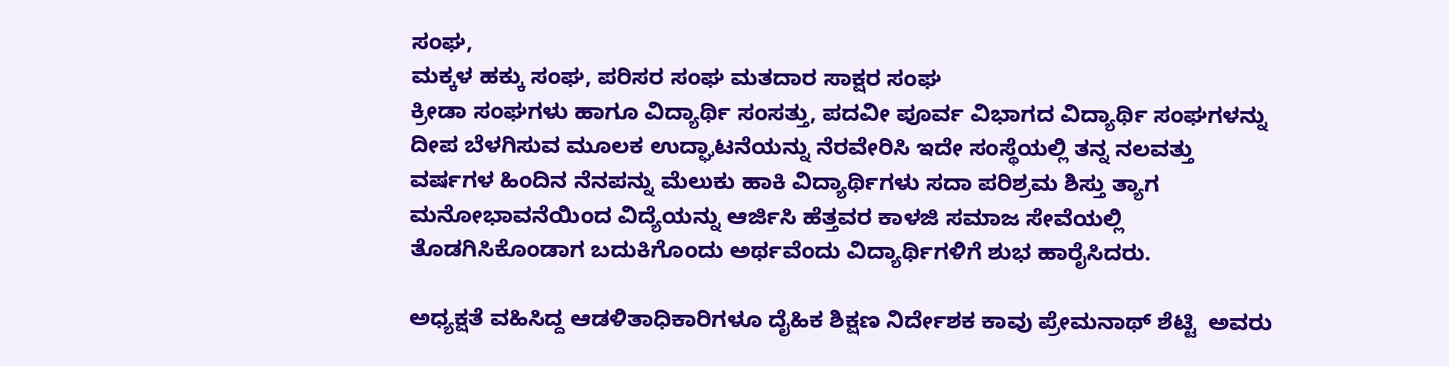ಸಂಘ,
ಮಕ್ಕಳ ಹಕ್ಕು ಸಂಘ, ಪರಿಸರ ಸಂಘ ಮತದಾರ ಸಾಕ್ಷರ ಸಂಘ
ಕ್ರೀಡಾ ಸಂಘಗಳು ಹಾಗೂ ವಿದ್ಯಾರ್ಥಿ ಸಂಸತ್ತು, ಪದವೀ ಪೂರ್ವ ವಿಭಾಗದ ವಿದ್ಯಾರ್ಥಿ ಸಂಘಗಳನ್ನು ದೀಪ ಬೆಳಗಿಸುವ ಮೂಲಕ ಉದ್ಘಾಟನೆಯನ್ನು ನೆರವೇರಿಸಿ ಇದೇ ಸಂಸ್ಥೆಯಲ್ಲಿ ತನ್ನ ನಲವತ್ತು ವರ್ಷಗಳ ಹಿಂದಿನ ನೆನಪನ್ನು ಮೆಲುಕು ಹಾಕಿ ವಿದ್ಯಾರ್ಥಿಗಳು ಸದಾ ಪರಿಶ್ರಮ ಶಿಸ್ತು ತ್ಯಾಗ ಮನೋಭಾವನೆಯಿಂದ ವಿದ್ಯೆಯನ್ನು ಆರ್ಜಿಸಿ ಹೆತ್ತವರ ಕಾಳಜಿ ಸಮಾಜ ಸೇವೆಯಲ್ಲಿ ತೊಡಗಿಸಿಕೊಂಡಾಗ ಬದುಕಿಗೊಂದು ಅರ್ಥವೆಂದು ವಿದ್ಯಾರ್ಥಿಗಳಿಗೆ ಶುಭ ಹಾರೈಸಿದರು.

ಅಧ್ಯಕ್ಷತೆ ವಹಿಸಿದ್ದ ಆಡಳಿತಾಧಿಕಾರಿಗಳೂ ದೈಹಿಕ ಶಿಕ್ಷಣ ನಿರ್ದೇಶಕ ಕಾವು ಪ್ರೇಮನಾಥ್ ಶೆಟ್ಟಿ  ಅವರು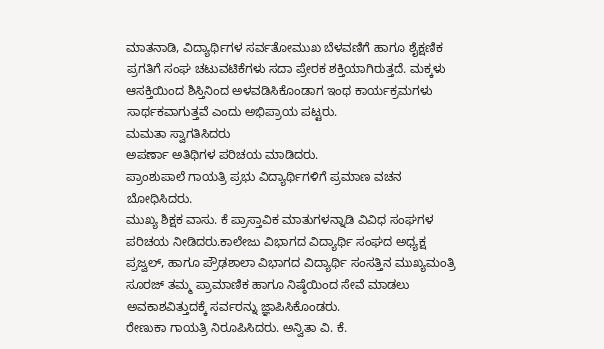ಮಾತನಾಡಿ, ವಿದ್ಯಾರ್ಥಿಗಳ ಸರ್ವತೋಮುಖ ಬೆಳವಣಿಗೆ ಹಾಗೂ ಶೈಕ್ಷಣಿಕ ಪ್ರಗತಿಗೆ ಸಂಘ ಚಟುವಟಿಕೆಗಳು ಸದಾ ಪ್ರೇರಕ ಶಕ್ತಿಯಾಗಿರುತ್ತದೆ. ಮಕ್ಕಳು ಆಸಕ್ತಿಯಿಂದ ಶಿಸ್ತಿನಿಂದ ಅಳವಡಿಸಿಕೊಂಡಾಗ ಇಂಥ ಕಾರ್ಯಕ್ರಮಗಳು ಸಾರ್ಥಕವಾಗುತ್ತವೆ ಎಂದು ಅಭಿಪ್ರಾಯ ಪಟ್ಟರು.
ಮಮತಾ ಸ್ವಾಗತಿಸಿದರು
ಅಪರ್ಣಾ ಅತಿಥಿಗಳ ಪರಿಚಯ ಮಾಡಿದರು.
ಪ್ರಾಂಶುಪಾಲೆ ಗಾಯತ್ರಿ ಪ್ರಭು ವಿದ್ಯಾರ್ಥಿಗಳಿಗೆ ಪ್ರಮಾಣ ವಚನ ಬೋಧಿಸಿದರು.
ಮುಖ್ಯ ಶಿಕ್ಷಕ ವಾಸು. ಕೆ ಪ್ರಾಸ್ತಾವಿಕ ಮಾತುಗಳನ್ನಾಡಿ ವಿವಿಧ ಸಂಘಗಳ ಪರಿಚಯ ನೀಡಿದರು.ಕಾಲೇಜು ವಿಭಾಗದ ವಿದ್ಯಾರ್ಥಿ ಸಂಘದ ಅಧ್ಯಕ್ಷ ಪ್ರಜ್ವಲ್, ಹಾಗೂ ಪ್ರೌಢಶಾಲಾ ವಿಭಾಗದ ವಿದ್ಯಾರ್ಥಿ ಸಂಸತ್ತಿನ ಮುಖ್ಯಮಂತ್ರಿ ಸೂರಜ್ ತಮ್ಮ ಪ್ರಾಮಾಣಿಕ ಹಾಗೂ ನಿಷ್ಠೆಯಿಂದ ಸೇವೆ ಮಾಡಲು ಅವಕಾಶವಿತ್ತುದಕ್ಕೆ ಸರ್ವರನ್ನು ಜ್ಞಾಪಿಸಿಕೊಂಡರು.
ರೇಣುಕಾ ಗಾಯತ್ರಿ ನಿರೂಪಿಸಿದರು. ಅನ್ವಿತಾ ವಿ. ಕೆ.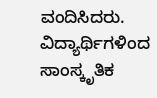ವಂದಿಸಿದರು.
ವಿದ್ಯಾರ್ಥಿಗಳಿಂದ ಸಾಂಸ್ಕೃತಿಕ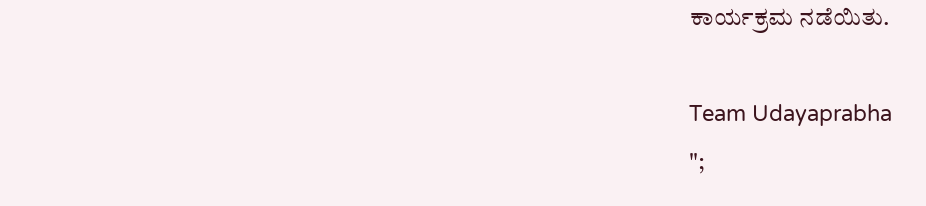ಕಾರ್ಯಕ್ರಮ ನಡೆಯಿತು.

Team Udayaprabha
";